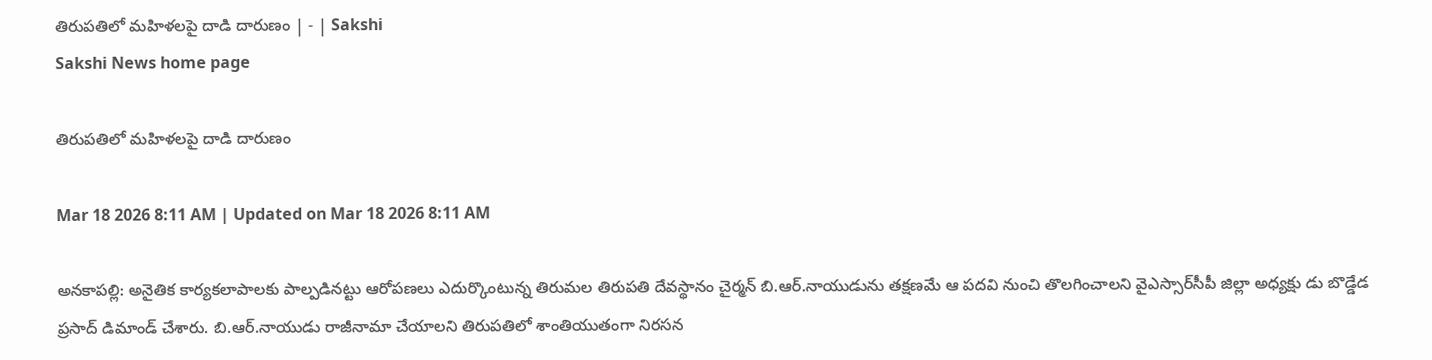తిరుపతిలో మహిళలపై దాడి దారుణం | - | Sakshi
Sakshi News home page

తిరుపతిలో మహిళలపై దాడి దారుణం

Mar 18 2026 8:11 AM | Updated on Mar 18 2026 8:11 AM

అనకాపల్లి: అనైతిక కార్యకలాపాలకు పాల్పడినట్టు ఆరోపణలు ఎదుర్కొంటున్న తిరుమల తిరుపతి దేవస్థానం చైర్మన్‌ బి.ఆర్‌.నాయుడును తక్షణమే ఆ పదవి నుంచి తొలగించాలని వైఎస్సార్‌సీపీ జిల్లా అధ్యక్షు డు బొడ్డేడ ప్రసాద్‌ డిమాండ్‌ చేశారు. బి.ఆర్‌.నాయుడు రాజీనామా చేయాలని తిరుపతిలో శాంతియుతంగా నిరసన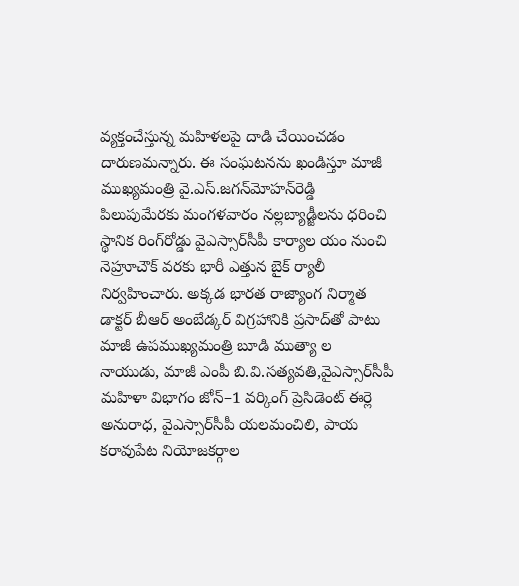వ్యక్తంచేస్తున్న మహిళలపై దాడి చేయించడం దారుణమన్నారు. ఈ సంఘటనను ఖండిస్తూ మాజీ ముఖ్యమంత్రి వై.ఎస్‌.జగన్‌మోహన్‌రెడ్డి పిలుపుమేరకు మంగళవారం నల్లబ్యాడ్జీలను ధరించి స్థానిక రింగ్‌రోడ్డు వైఎస్సార్‌సీపీ కార్యాల యం నుంచి నెహ్రూచౌక్‌ వరకు భారీ ఎత్తున బైక్‌ ర్యాలీ నిర్వహించారు. అక్కడ భారత రాజ్యాంగ నిర్మాత డాక్టర్‌ బీఆర్‌ అంబేడ్కర్‌ విగ్రహానికి ప్రసాద్‌తో పాటు మాజీ ఉపముఖ్యమంత్రి బూడి ముత్యా ల నాయుడు, మాజీ ఎంపీ బి.వి.సత్యవతి,వైఎస్సార్‌సీపీ మహిళా విభాగం జోన్‌–1 వర్కింగ్‌ ప్రెసిడెంట్‌ ఈర్లె అనురాధ, వైఎస్సార్‌సీపీ యలమంచిలి, పాయ కరావుపేట నియోజకర్గాల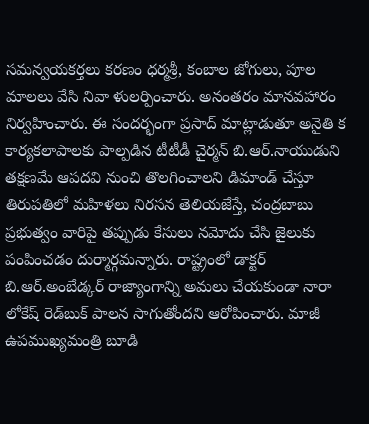సమన్వయకర్తలు కరణం ధర్మశ్రీ, కంబాల జోగులు, పూల మాలలు వేసి నివా ళులర్పించారు. అనంతరం మానవహారం నిర్వహించారు. ఈ సందర్భంగా ప్రసాద్‌ మాట్లాడుతూ అనైతి క కార్యకలాపాలకు పాల్పడిన టీటీడీ చైర్మన్‌ బి.ఆర్‌.నాయుడుని తక్షణమే ఆపదవి నుంచి తొలగించాలని డిమాండ్‌ చేస్తూ తిరుపతిలో మహిళలు నిరసన తెలియజేస్తే, చంద్రబాబు ప్రభుత్వం వారిపై తప్పుడు కేసులు నమోదు చేసి జైలుకు పంపించడం దుర్మార్గమన్నారు. రాష్ట్రంలో డాక్టర్‌ బి.ఆర్‌.అంబేడ్కర్‌ రాజ్యాంగాన్ని అమలు చేయకుండా నారా లోకేష్‌ రెడ్‌బుక్‌ పాలన సాగుతోందని ఆరోపించారు. మాజీ ఉపముఖ్యమంత్రి బూడి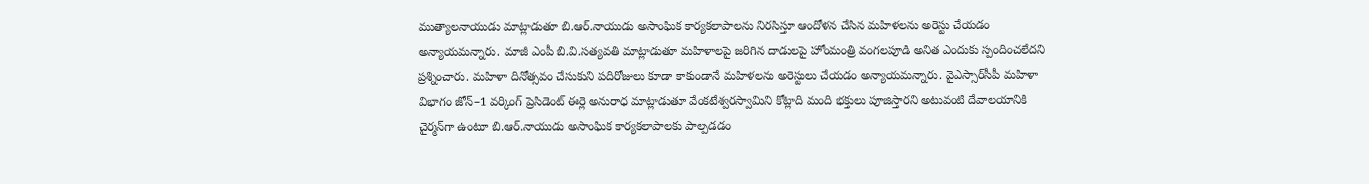ముత్యాలనాయుడు మాట్లాడుతూ బి.ఆర్‌.నాయుడు అసాంఘిక కార్యకలాపాలను నిరసిస్తూ ఆందోళన చేసిన మహిళలను అరెస్టు చేయడం అన్యాయమన్నారు. మాజీ ఎంపీ బి.వి.సత్యవతి మాట్లాడుతూ మహిళాలపై జరిగిన దాడులపై హోంమంత్రి వంగలపూడి అనిత ఎందుకు స్పందించలేదని ప్రశ్నించారు. మహిళా దినోత్సవం చేసుకుని పదిరోజులు కూడా కాకుండానే మహిళలను అరెస్టులు చేయడం అన్యాయమన్నారు. వైఎస్సార్‌సీపీ మహిళా విభాగం జోన్‌–1 వర్కింగ్‌ ప్రెసిడెంట్‌ ఈర్లె అనురాధ మాట్లాడుతూ వేంకటేశ్వరస్వామిని కోట్లాది మంది భక్తులు పూజిస్తారని అటువంటి దేవాలయానికి చైర్మన్‌గా ఉంటూ బి.ఆర్‌.నాయుడు అసాంఘిక కార్యకలాపాలకు పాల్పడడం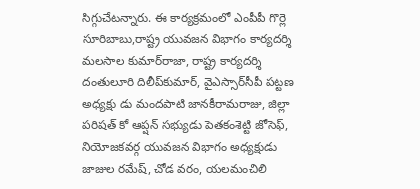సిగ్గుచేటన్నారు. ఈ కార్యక్రమంలో ఎంపీపీ గొర్లె సూరిబాబు,రాష్ట్ర యువజన విభాగం కార్యదర్శి మలసాల కుమార్‌రాజా, రాష్ట్ర కార్యదర్శి దంతులూరి దిలీప్‌కుమార్‌, వైఎస్సార్‌సీపీ పట్టణ అధ్యక్షు డు మందపాటి జానకీరామరాజు, జిల్లా పరిషత్‌ కో ఆప్షన్‌ సభ్యుడు పెతకంశెట్టి జోసెఫ్‌, నియోజకవర్గ యువజన విభాగం అధ్యక్షుడు జాజుల రమేష్‌, చోడ వరం, యలమంచిలి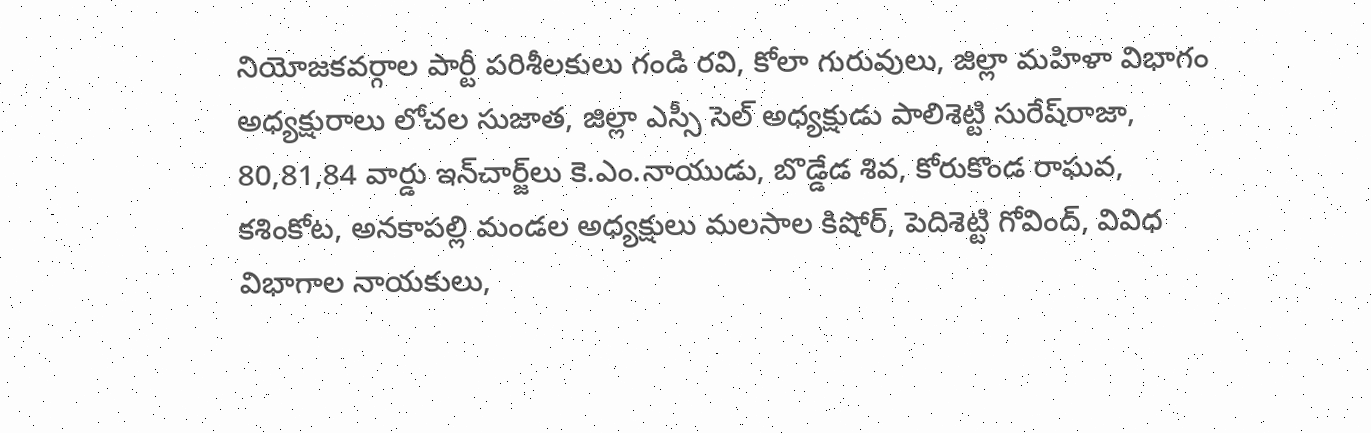నియోజకవర్గాల పార్టీ పరిశీలకులు గండి రవి, కోలా గురువులు, జిల్లా మహిళా విభాగం అధ్యక్షురాలు లోచల సుజాత, జిల్లా ఎస్సీ సెల్‌ అధ్యక్షుడు పాలిశెట్టి సురేష్‌రాజా, 80,81,84 వార్డు ఇన్‌చార్జ్‌లు కె.ఎం.నాయుడు, బొడ్డేడ శివ, కోరుకొండ రాఘవ, కశింకోట, అనకాపల్లి మండల అధ్యక్షులు మలసాల కిషోర్‌, పెదిశెట్టి గోవింద్‌, వివిధ విభాగాల నాయకులు,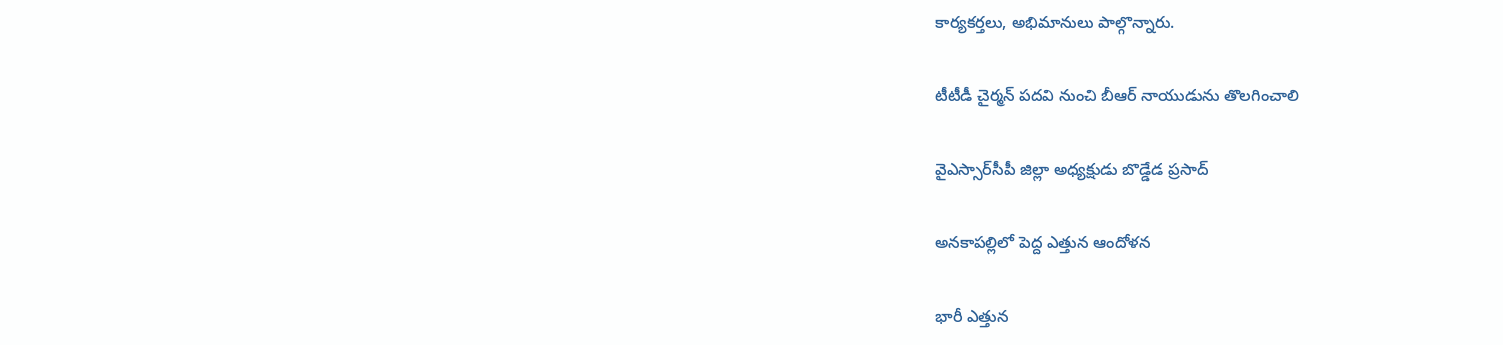కార్యకర్తలు, అభిమానులు పాల్గొన్నారు.

టీటీడీ చైర్మన్‌ పదవి నుంచి బీఆర్‌ నాయుడును తొలగించాలి

వైఎస్సార్‌సీపీ జిల్లా అధ్యక్షుడు బొడ్డేడ ప్రసాద్‌

అనకాపల్లిలో పెద్ద ఎత్తున ఆందోళన

భారీ ఎత్తున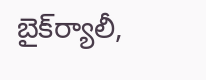బైక్‌ర్యాలీ,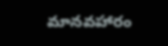మానవహారం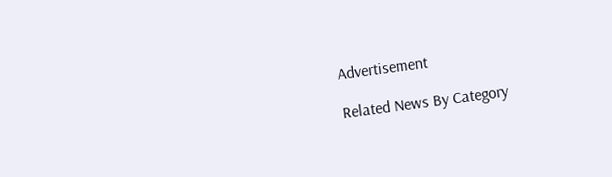Advertisement

Related News By Category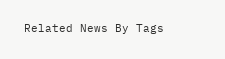Related News By Tags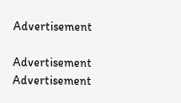Advertisement

Advertisement
Advertisement